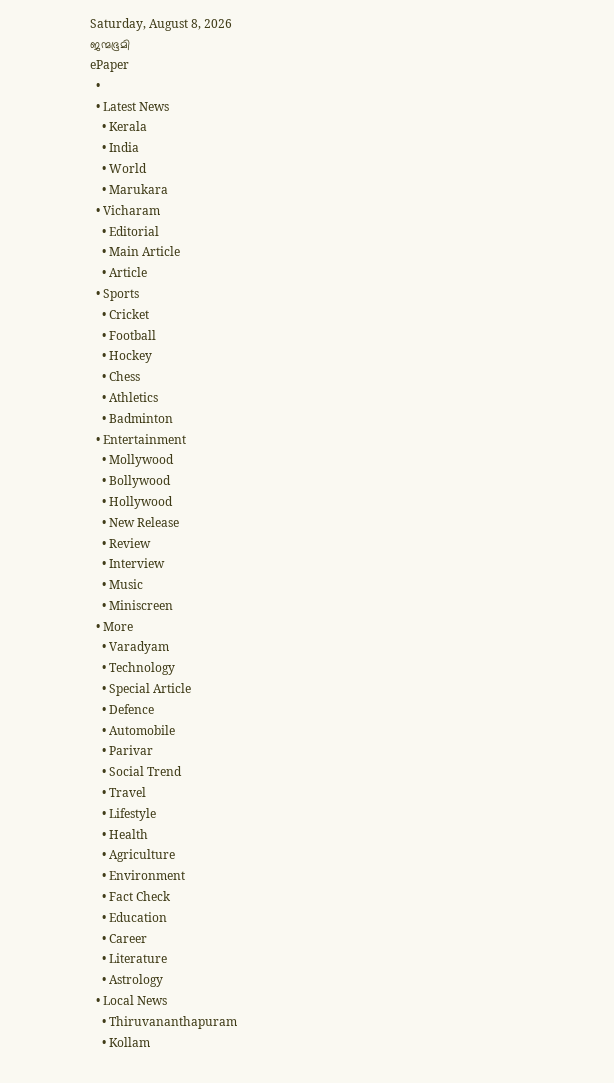Saturday, August 8, 2026
ജന്മഭൂമി
ePaper
  •
  • Latest News
    • Kerala
    • India
    • World
    • Marukara
  • Vicharam
    • Editorial
    • Main Article
    • Article
  • Sports
    • Cricket
    • Football
    • Hockey
    • Chess
    • Athletics
    • Badminton
  • Entertainment
    • Mollywood
    • Bollywood
    • Hollywood
    • New Release
    • Review
    • Interview
    • Music
    • Miniscreen
  • More
    • Varadyam
    • Technology
    • Special Article
    • Defence
    • Automobile
    • Parivar
    • Social Trend
    • Travel
    • Lifestyle
    • Health
    • Agriculture
    • Environment
    • Fact Check
    • Education
    • Career
    • Literature
    • Astrology
  • Local News
    • Thiruvananthapuram
    • Kollam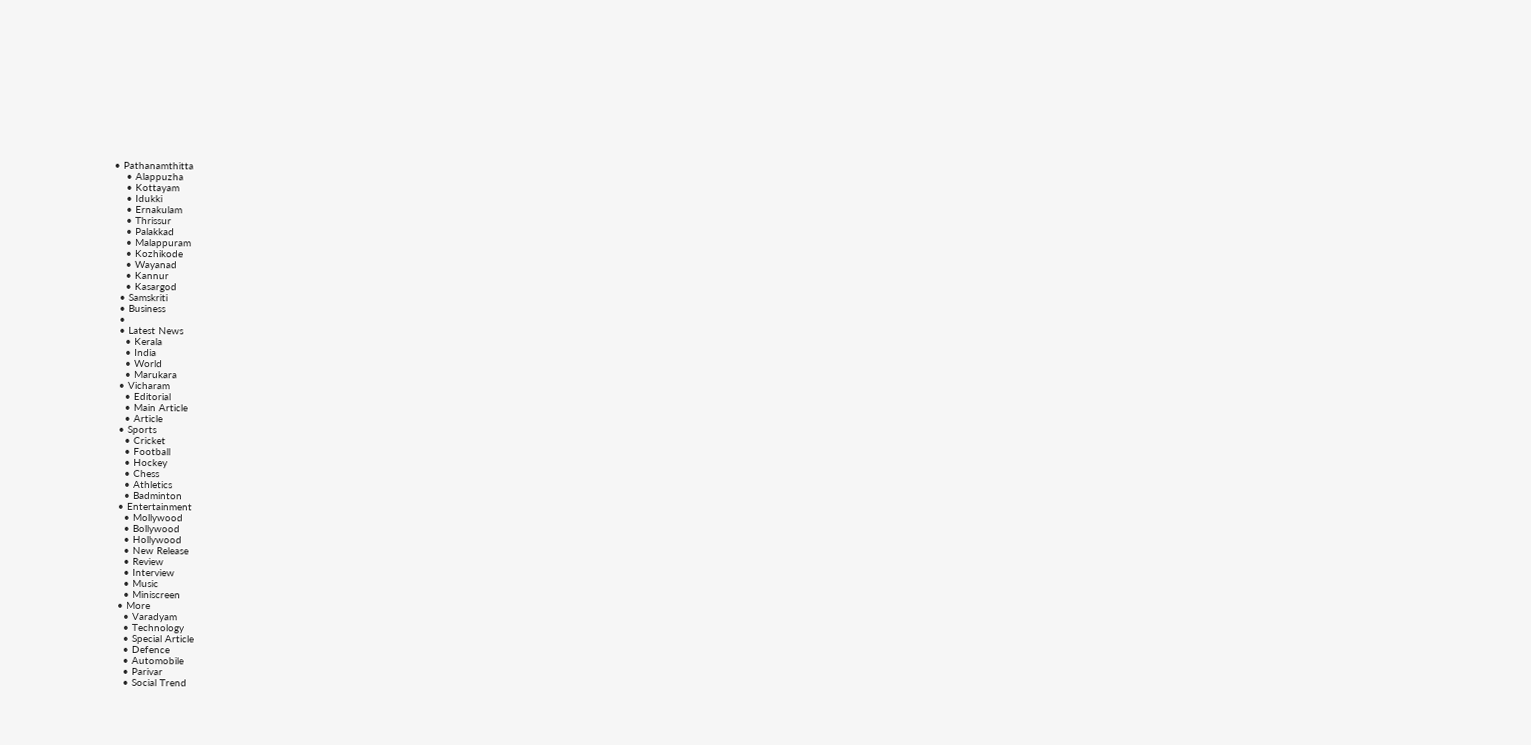• Pathanamthitta
    • Alappuzha
    • Kottayam
    • Idukki
    • Ernakulam
    • Thrissur
    • Palakkad
    • Malappuram
    • Kozhikode
    • Wayanad
    • Kannur
    • Kasargod
  • Samskriti
  • Business
  •
  • Latest News
    • Kerala
    • India
    • World
    • Marukara
  • Vicharam
    • Editorial
    • Main Article
    • Article
  • Sports
    • Cricket
    • Football
    • Hockey
    • Chess
    • Athletics
    • Badminton
  • Entertainment
    • Mollywood
    • Bollywood
    • Hollywood
    • New Release
    • Review
    • Interview
    • Music
    • Miniscreen
  • More
    • Varadyam
    • Technology
    • Special Article
    • Defence
    • Automobile
    • Parivar
    • Social Trend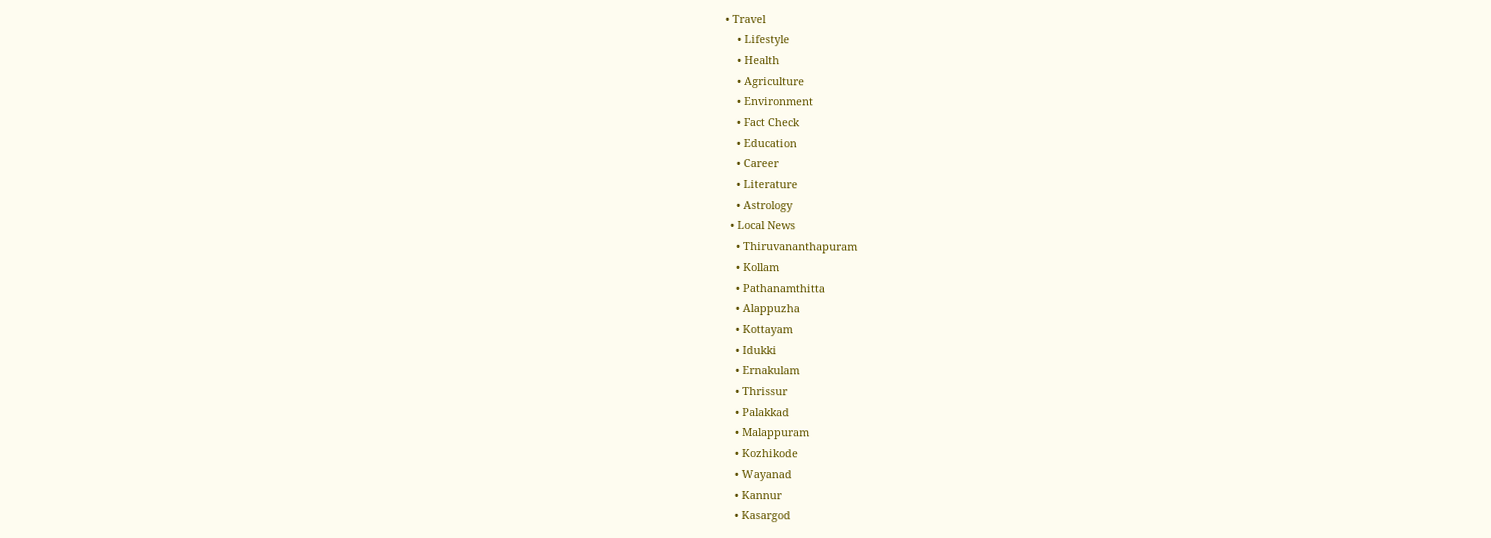• Travel
    • Lifestyle
    • Health
    • Agriculture
    • Environment
    • Fact Check
    • Education
    • Career
    • Literature
    • Astrology
  • Local News
    • Thiruvananthapuram
    • Kollam
    • Pathanamthitta
    • Alappuzha
    • Kottayam
    • Idukki
    • Ernakulam
    • Thrissur
    • Palakkad
    • Malappuram
    • Kozhikode
    • Wayanad
    • Kannur
    • Kasargod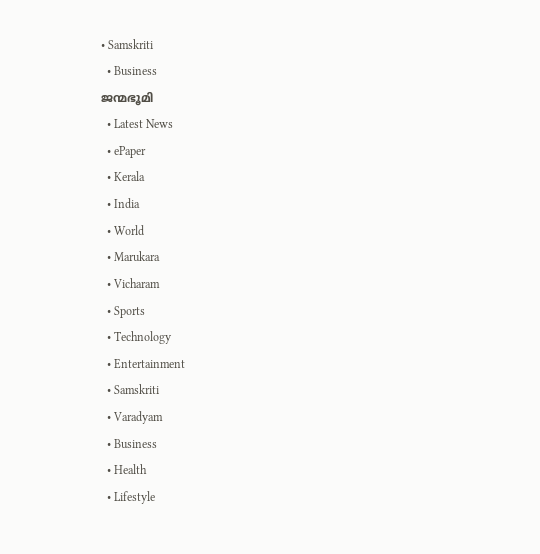• Samskriti
  • Business
ജന്മഭൂമി
  • Latest News
  • ePaper
  • Kerala
  • India
  • World
  • Marukara
  • Vicharam
  • Sports
  • Technology
  • Entertainment
  • Samskriti
  • Varadyam
  • Business
  • Health
  • Lifestyle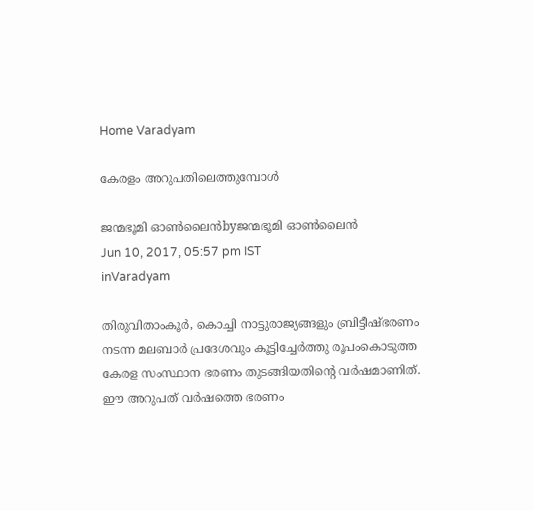Home Varadyam

കേരളം അറുപതിലെത്തുമ്പോള്‍

ജന്മഭൂമി ഓണ്‍ലൈന്‍byജന്മഭൂമി ഓണ്‍ലൈന്‍
Jun 10, 2017, 05:57 pm IST
inVaradyam

തിരുവിതാംകൂര്‍, കൊച്ചി നാട്ടുരാജ്യങ്ങളും ബ്രിട്ടീഷ്ഭരണം നടന്ന മലബാര്‍ പ്രദേശവും കൂട്ടിച്ചേര്‍ത്തു രൂപംകൊടുത്ത കേരള സംസ്ഥാന ഭരണം തുടങ്ങിയതിന്റെ വര്‍ഷമാണിത്. ഈ അറുപത് വര്‍ഷത്തെ ഭരണം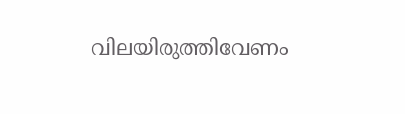വിലയിരുത്തിവേണം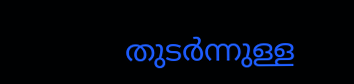തുടര്‍ന്നുള്ള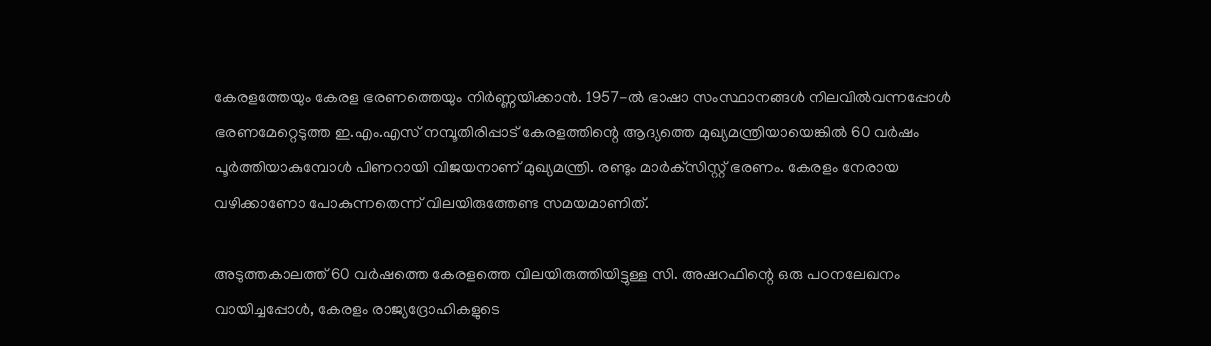കേരളത്തേയും കേരള ഭരണത്തെയും നിര്‍ണ്ണയിക്കാന്‍. 1957-ല്‍ ഭാഷാ സംസ്ഥാനങ്ങള്‍ നിലവില്‍വന്നപ്പോള്‍ ഭരണമേറ്റെടുത്ത ഇ.എം.എസ് നമ്പൂതിരിപ്പാട് കേരളത്തിന്റെ ആദ്യത്തെ മുഖ്യമന്ത്രിയായെങ്കില്‍ 60 വര്‍ഷം പൂര്‍ത്തിയാകുമ്പോള്‍ പിണറായി വിജയനാണ് മുഖ്യമന്ത്രി. രണ്ടും മാര്‍ക്‌സിസ്റ്റ് ഭരണം. കേരളം നേരായ വഴിക്കാണോ പോകുന്നതെന്ന് വിലയിരുത്തേണ്ട സമയമാണിത്.

അടുത്തകാലത്ത് 60 വര്‍ഷത്തെ കേരളത്തെ വിലയിരുത്തിയിട്ടുള്ള സി. അഷറഫിന്റെ ഒരു പഠനലേഖനം വായിച്ചപ്പോള്‍, കേരളം രാജ്യദ്രോഹികളുടെ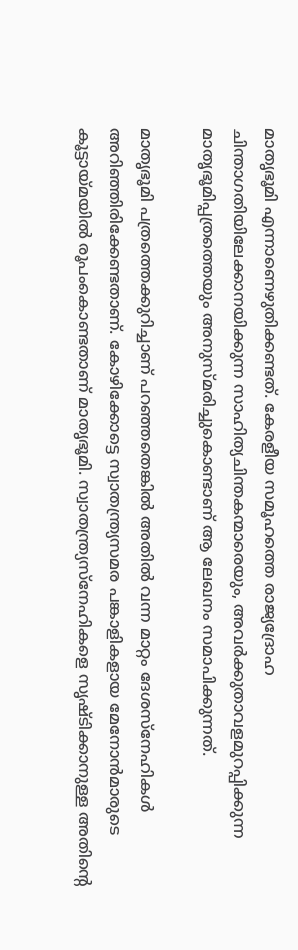മാതൃഭൂമി എന്നാണെഴുതിക്കണ്ടത്. കേരളീയ സമൂഹത്തെ രാജ്യദ്രോഹ ചിന്താഗതിയിലേക്കാനയിക്കുന്ന സാഹിത്യചിന്തകന്മാരെയും, അവര്‍ക്കുതാവളമുറപ്പിക്കുന്ന മാതൃഭൂമിപ്പത്രത്തെയും അനുസ്മരിച്ചുകൊണ്ടാണ് ആ ലേഖനം സമാപിക്കുന്നത്.

മാതൃഭൂമി പത്രത്തെക്കുറിച്ചാണ് പറഞ്ഞതെങ്കില്‍ അതില്‍ വന്ന മാറ്റം ദേശസ്‌നേഹികള്‍ അറിഞ്ഞിരിക്കേണ്ടതാണ്. കോഴിക്കോട്ടെ സ്വാതന്ത്ര്യസമര പങ്കാളികളായ മേനോന്‍മാരുടെ കൂട്ടായ്‌മയില്‍ രൂപംകൊണ്ടതാണ് മാതൃഭൂമി. സ്വാതന്ത്ര്യസ്‌നേഹികളെ സൃഷ്ടിക്കാനുള്ള അതിന്റെ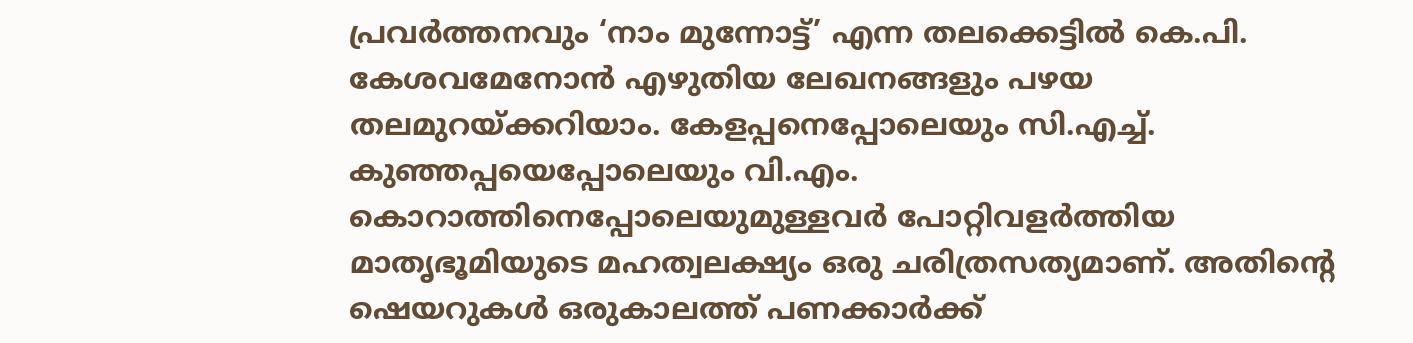പ്രവര്‍ത്തനവും ‘നാം മുന്നോട്ട്’ എന്ന തലക്കെട്ടില്‍ കെ.പി. കേശവമേനോന്‍ എഴുതിയ ലേഖനങ്ങളും പഴയ തലമുറയ്‌ക്കറിയാം. കേളപ്പനെപ്പോലെയും സി.എച്ച്. കുഞ്ഞപ്പയെപ്പോലെയും വി.എം. കൊറാത്തിനെപ്പോലെയുമുള്ളവര്‍ പോറ്റിവളര്‍ത്തിയ മാതൃഭൂമിയുടെ മഹത്വലക്ഷ്യം ഒരു ചരിത്രസത്യമാണ്. അതിന്റെ ഷെയറുകള്‍ ഒരുകാലത്ത് പണക്കാര്‍ക്ക്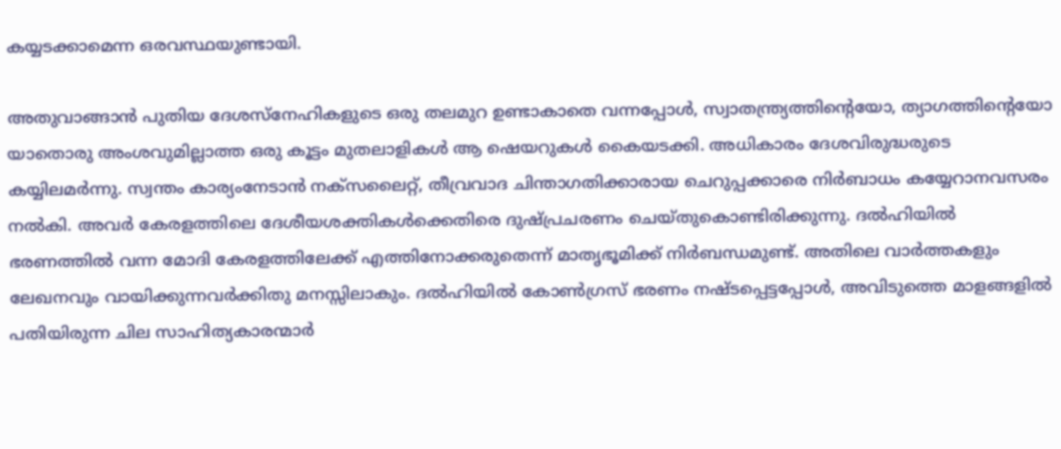കയ്യടക്കാമെന്ന ഒരവസ്ഥയുണ്ടായി.

അതുവാങ്ങാന്‍ പുതിയ ദേശസ്‌നേഹികളുടെ ഒരു തലമുറ ഉണ്ടാകാതെ വന്നപ്പോള്‍, സ്വാതന്ത്ര്യത്തിന്റെയോ, ത്യാഗത്തിന്റെയോ യാതൊരു അംശവുമില്ലാത്ത ഒരു കൂട്ടം മുതലാളികള്‍ ആ ഷെയറുകള്‍ കൈയടക്കി. അധികാരം ദേശവിരുദ്ധരുടെ കയ്യിലമര്‍ന്നു. സ്വന്തം കാര്യംനേടാന്‍ നക്‌സലൈറ്റ്, തീവ്രവാദ ചിന്താഗതിക്കാരായ ചെറുപ്പക്കാരെ നിര്‍ബാധം കയ്യേറാനവസരം നല്‍കി. അവര്‍ കേരളത്തിലെ ദേശീയശക്തികള്‍ക്കെതിരെ ദുഷ്പ്രചരണം ചെയ്തുകൊണ്ടിരിക്കുന്നു. ദല്‍ഹിയില്‍ ഭരണത്തില്‍ വന്ന മോദി കേരളത്തിലേക്ക് എത്തിനോക്കരുതെന്ന് മാതൃഭൂമിക്ക് നിര്‍ബന്ധമുണ്ട്. അതിലെ വാര്‍ത്തകളും ലേഖനവും വായിക്കുന്നവര്‍ക്കിതു മനസ്സിലാകും. ദല്‍ഹിയില്‍ കോണ്‍ഗ്രസ് ഭരണം നഷ്ടപ്പെട്ടപ്പോള്‍, അവിടുത്തെ മാളങ്ങളില്‍ പതിയിരുന്ന ചില സാഹിത്യകാരന്മാര്‍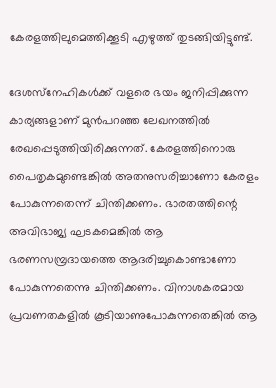കേരളത്തിലുമെത്തിക്കൂടി എഴുത്ത് തുടങ്ങിയിട്ടുണ്ട്.

ദേശസ്‌നേഹികള്‍ക്ക് വളരെ ഭയം ജനിപ്പിക്കുന്ന കാര്യങ്ങളാണ് മുന്‍പറഞ്ഞ ലേഖനത്തില്‍ രേഖപ്പെടുത്തിയിരിക്കുന്നത്. കേരളത്തിനൊരു പൈതൃകമുണ്ടെങ്കില്‍ അതനുസരിച്ചാണോ കേരളം പോകുന്നതെന്ന് ചിന്തിക്കണം. ഭാരതത്തിന്റെ അവിഭാജ്യ ഘടകമെങ്കില്‍ ആ ഭരണസമ്പ്രദായത്തെ ആദരിച്ചുകൊണ്ടാണോ പോകുന്നതെന്നു ചിന്തിക്കണം. വിനാശകരമായ പ്രവണതകളില്‍ കൂടിയാണുപോകുന്നതെങ്കില്‍ ആ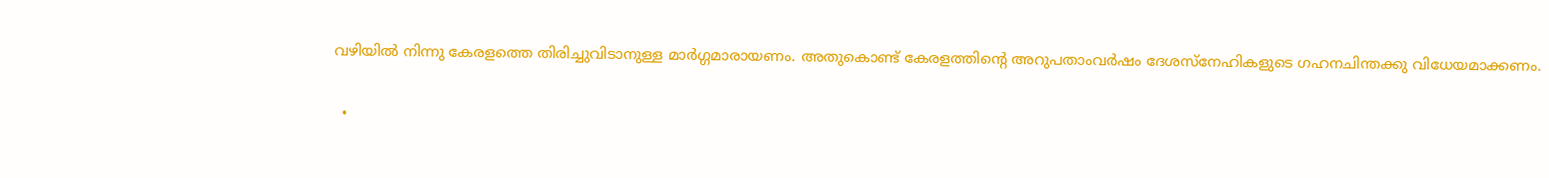വഴിയില്‍ നിന്നു കേരളത്തെ തിരിച്ചുവിടാനുള്ള മാര്‍ഗ്ഗമാരായണം. അതുകൊണ്ട് കേരളത്തിന്റെ അറുപതാംവര്‍ഷം ദേശസ്‌നേഹികളുടെ ഗഹനചിന്തക്കു വിധേയമാക്കണം.

  •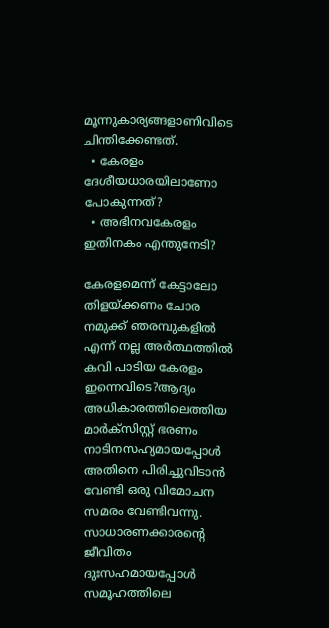മൂന്നുകാര്യങ്ങളാണിവിടെ ചിന്തിക്കേണ്ടത്.
  • കേരളം ദേശീയധാരയിലാണോ പോകുന്നത്?
  • അഭിനവകേരളം ഇതിനകം എന്തുനേടി?

കേരളമെന്ന് കേട്ടാലോ തിളയ്‌ക്കണം ചോര നമുക്ക് ഞരമ്പുകളില്‍ എന്ന് നല്ല അര്‍ത്ഥത്തില്‍ കവി പാടിയ കേരളം ഇന്നെവിടെ?ആദ്യം അധികാരത്തിലെത്തിയ മാര്‍ക്‌സിസ്റ്റ് ഭരണം നാടിനസഹ്യമായപ്പോള്‍ അതിനെ പിരിച്ചുവിടാന്‍ വേണ്ടി ഒരു വിമോചന സമരം വേണ്ടിവന്നു. സാധാരണക്കാരന്റെ ജീവിതം ദുഃസഹമായപ്പോള്‍ സമൂഹത്തിലെ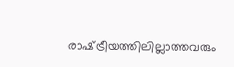രാഷ്‌ട്രീയത്തിലില്ലാത്തവരും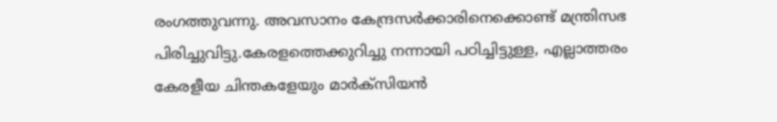രംഗത്തുവന്നു. അവസാനം കേന്ദ്രസര്‍ക്കാരിനെക്കൊണ്ട് മന്ത്രിസഭ പിരിച്ചുവിട്ടു.കേരളത്തെക്കുറിച്ചു നന്നായി പഠിച്ചിട്ടുള്ള, എല്ലാത്തരം കേരളീയ ചിന്തകളേയും മാര്‍ക്‌സിയന്‍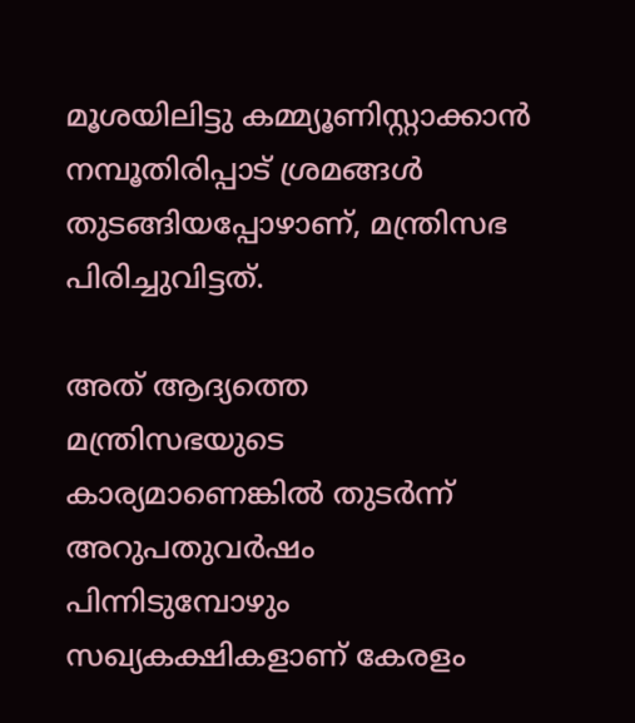മൂശയിലിട്ടു കമ്മ്യൂണിസ്റ്റാക്കാന്‍ നമ്പൂതിരിപ്പാട് ശ്രമങ്ങള്‍ തുടങ്ങിയപ്പോഴാണ്, മന്ത്രിസഭ പിരിച്ചുവിട്ടത്.

അത് ആദ്യത്തെ മന്ത്രിസഭയുടെ കാര്യമാണെങ്കില്‍ തുടര്‍ന്ന് അറുപതുവര്‍ഷം പിന്നിടുമ്പോഴും സഖ്യകക്ഷികളാണ് കേരളം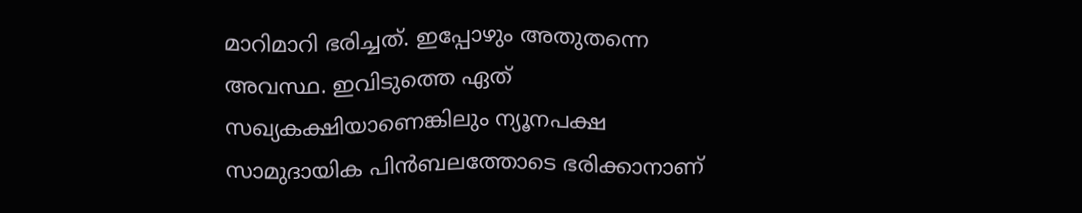മാറിമാറി ഭരിച്ചത്. ഇപ്പോഴും അതുതന്നെ അവസ്ഥ. ഇവിടുത്തെ ഏത് സഖ്യകക്ഷിയാണെങ്കിലും ന്യൂനപക്ഷ സാമുദായിക പിന്‍ബലത്തോടെ ഭരിക്കാനാണ്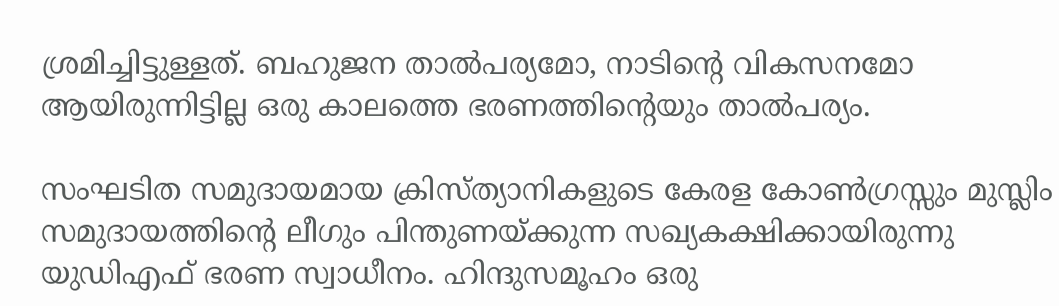ശ്രമിച്ചിട്ടുള്ളത്. ബഹുജന താല്‍പര്യമോ, നാടിന്റെ വികസനമോ ആയിരുന്നിട്ടില്ല ഒരു കാലത്തെ ഭരണത്തിന്റെയും താല്‍പര്യം.

സംഘടിത സമുദായമായ ക്രിസ്ത്യാനികളുടെ കേരള കോണ്‍ഗ്രസ്സും മുസ്ലിം സമുദായത്തിന്റെ ലീഗും പിന്തുണയ്‌ക്കുന്ന സഖ്യകക്ഷിക്കായിരുന്നു യുഡിഎഫ് ഭരണ സ്വാധീനം. ഹിന്ദുസമൂഹം ഒരു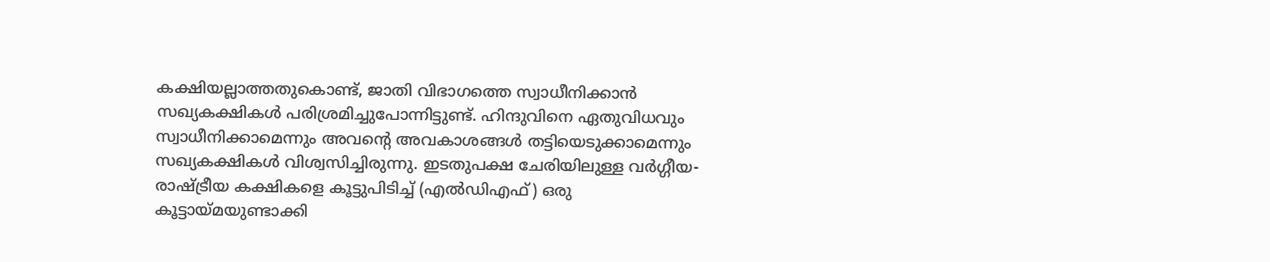കക്ഷിയല്ലാത്തതുകൊണ്ട്, ജാതി വിഭാഗത്തെ സ്വാധീനിക്കാന്‍ സഖ്യകക്ഷികള്‍ പരിശ്രമിച്ചുപോന്നിട്ടുണ്ട്. ഹിന്ദുവിനെ ഏതുവിധവും സ്വാധീനിക്കാമെന്നും അവന്റെ അവകാശങ്ങള്‍ തട്ടിയെടുക്കാമെന്നും സഖ്യകക്ഷികള്‍ വിശ്വസിച്ചിരുന്നു. ഇടതുപക്ഷ ചേരിയിലുള്ള വര്‍ഗ്ഗീയ-രാഷ്‌ട്രീയ കക്ഷികളെ കൂട്ടുപിടിച്ച് (എല്‍ഡിഎഫ്) ഒരു കൂട്ടായ്‌മയുണ്ടാക്കി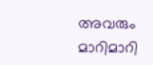അവരും മാറിമാറി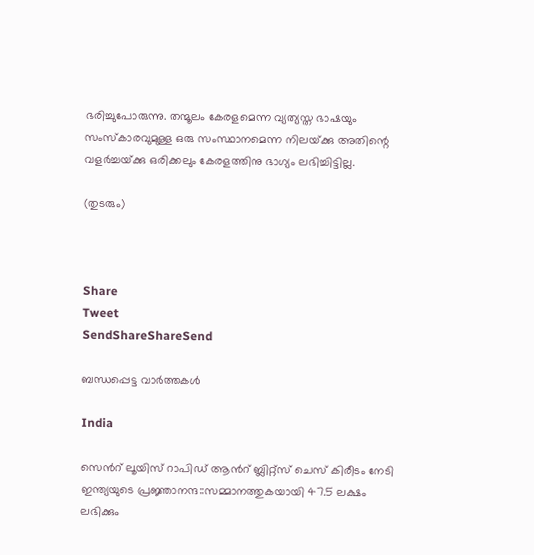ഭരിച്ചുപോരുന്നു. തന്മൂലം കേരളമെന്ന വ്യത്യസ്ത ഭാഷയും സംസ്‌കാരവുമുള്ള ഒരു സംസ്ഥാനമെന്ന നിലയ്‌ക്കു അതിന്റെ വളര്‍ച്ചയ്‌ക്കു ഒരിക്കലും കേരളത്തിനു ഭാഗ്യം ലഭിച്ചിട്ടില്ല.

(തുടരും)



Share
Tweet
SendShareShareSend

ബന്ധപ്പെട്ട വാര്‍ത്തകള്‍

India

സെന്‍റ് ലൂയിസ് റാപിഡ് ആന്‍റ് ബ്ലിറ്റ്സ് ചെസ് കിരീടം നേടി ഇന്ത്യയുടെ പ്രജ്ഞാനന്ദ::സമ്മാനത്തുകയായി 47.5 ലക്ഷം ലഭിക്കും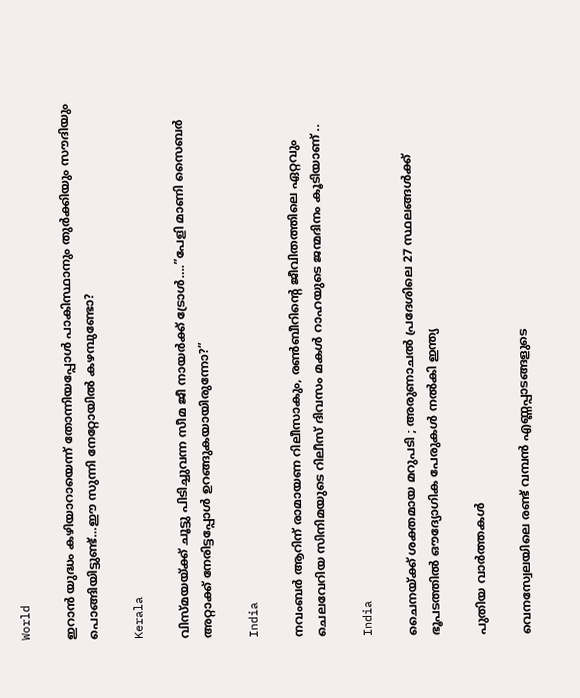World

ഇറാന്‍ യുദ്ധം കഴിയാറായെന്ന് തോന്നിയപ്പോള്‍ പാകിസ്ഥാനും തുര്‍ക്കിയും സൗദിയും പൊങ്ങിയിട്ടുണ്ട്…ഈ സുന്നി നേറ്റോയില്‍ കഴമ്പുണ്ടോ?

Kerala

വിസ്മയയ്‌ക്ക് ചൂട്ടു പിടിച്ചുവന്ന സീമ ജീ നായര്‍ക്ക് ട്രോള്‍….”പേളി മാണി സൈബര്‍ അറ്റാക്ക് നേരിട്ടപ്പോള്‍ ഉറങ്ങുകയായിരുന്നോ?”

India

നവംബര്‍ ആറിന് രാമായണ റിലീസാകും, രണ്‍ബീറിന്റെ ജീവിതത്തിലെ ഏറ്റവും ചെലവേറിയ സിനിമയുടെ റിലീസ് ദിവസം മകള്‍ റാഹയുടെ ജന്മദിനം കൂടിയാണ് ..

India

ചൈനയ്‌ക്ക് ശക്തമായ മറുപടി ; അരുണാചൽ പ്രദേശിലെ 27 സ്ഥലങ്ങൾക്ക് ഭൂപടത്തിൽ ഔദ്യോഗിക പേരുകൾ നൽകി ഇന്ത്യ

പുതിയ വാര്‍ത്തകള്‍

വെനസ്വേലയിലെ രണ്ട് വമ്പന്‍ എണ്ണപ്പാടങ്ങളുടെ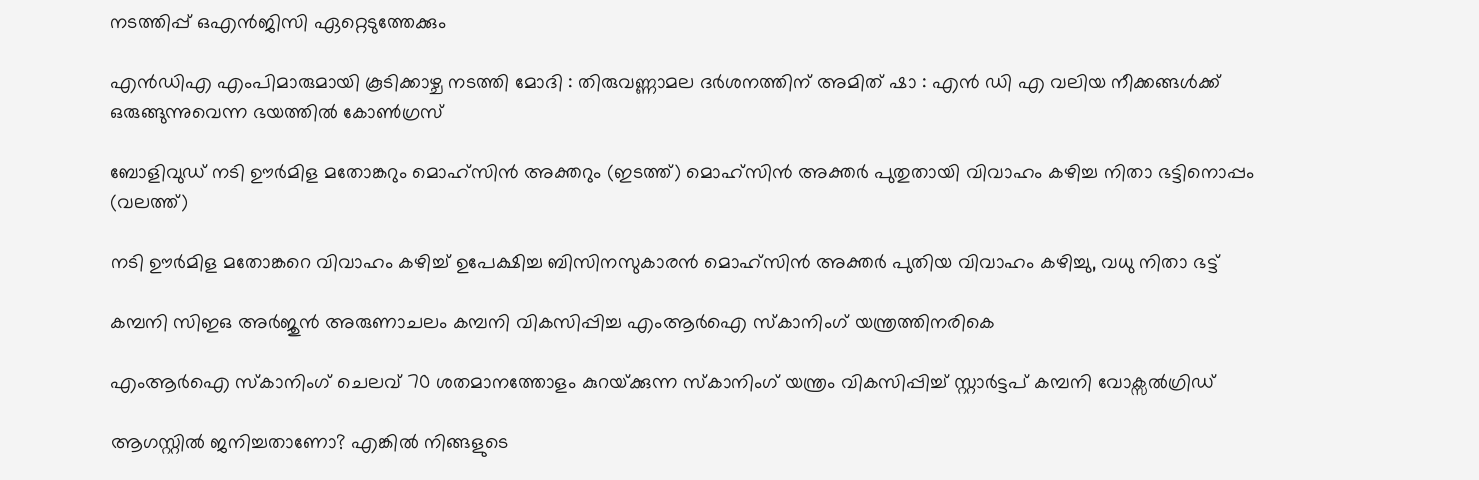നടത്തിപ്പ് ഒഎന്‍ജിസി ഏറ്റെടുത്തേക്കും

എൻഡിഎ എംപിമാരുമായി കൂടിക്കാഴ്ച നടത്തി മോദി : തിരുവണ്ണാമല ദർശനത്തിന് അമിത് ഷാ : എൻ ഡി എ വലിയ നീക്കങ്ങൾക്ക് ഒരുങ്ങുന്നുവെന്ന ഭയത്തിൽ കോൺഗ്രസ്

ബോളിവുഡ് നടി ഊര്‍മിള മതോങ്കറും മൊഹ്സിന്‍ അക്തറും (ഇടത്ത്) മൊഹ്സിന്‍ അക്തര്‍ പുതുതായി വിവാഹം കഴിച്ച നിതാ ഭട്ടിനൊപ്പം (വലത്ത്)

നടി ഊര്‍മിള മതോങ്കറെ വിവാഹം കഴിച്ച് ഉപേക്ഷിച്ച ബിസിനസുകാരന്‍ മൊഹ്സിന്‍ അക്തര്‍ പുതിയ വിവാഹം കഴിച്ചു, വധു നിതാ ഭട്ട്

കമ്പനി സിഇഒ അര്‍ജുന്‍ അരുണാചലം കമ്പനി വികസിപ്പിച്ച എംആര്‍ഐ സ്കാനിംഗ് യന്ത്രത്തിനരികെ

എംആര്‍ഐ സ്കാനിംഗ് ചെലവ് 70 ശതമാനത്തോളം കുറയ്‌ക്കുന്ന സ്കാനിംഗ് യന്ത്രം വികസിപ്പിച്ച് സ്റ്റാര്‍ട്ടപ് കമ്പനി വോക്സല്‍ഗ്രിഡ്

ആഗസ്റ്റിൽ ജനിച്ചതാണോ? എങ്കിൽ നിങ്ങളുടെ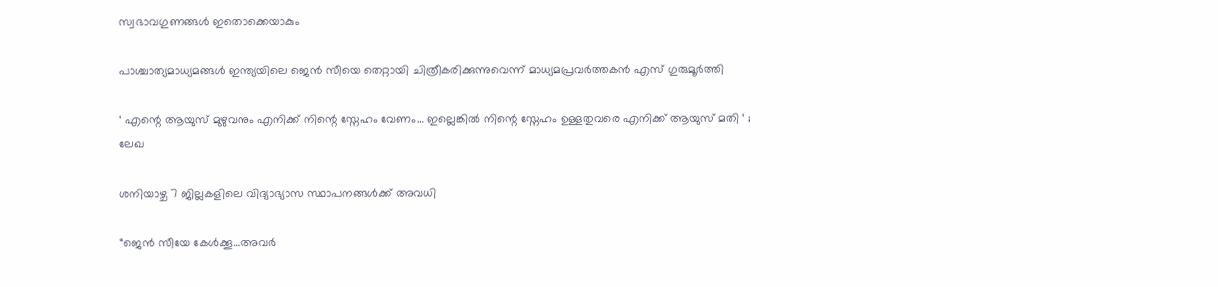സ്വഭാവഗുണങ്ങൾ ഇതൊക്കെയാകും

പാശ്ചാത്യമാധ്യമങ്ങള്‍ ഇന്ത്യയിലെ ജെന്‍ സീയെ തെറ്റായി ചിത്രീകരിക്കുന്നുവെന്ന് മാധ്യമപ്രവര്‍ത്തകന്‍ എസ് ഗുരുമൂര്‍ത്തി

‘ എന്റെ ആയുസ് മുഴുവനും എനിക്ക് നിന്റെ സ്നേഹം വേണം… ഇല്ലെങ്കിൽ നിന്റെ സ്നേഹം ഉള്ളതുവരെ എനിക്ക് ആയുസ് മതി ‘ ; ലേഖ

ശനിയാഴ്ച 7 ജില്ലകളിലെ വിദ്യാഭ്യാസ സ്ഥാപനങ്ങള്‍ക്ക് അവധി

“ജെന്‍ സീയേ കേള്‍ക്കൂ…അവര്‍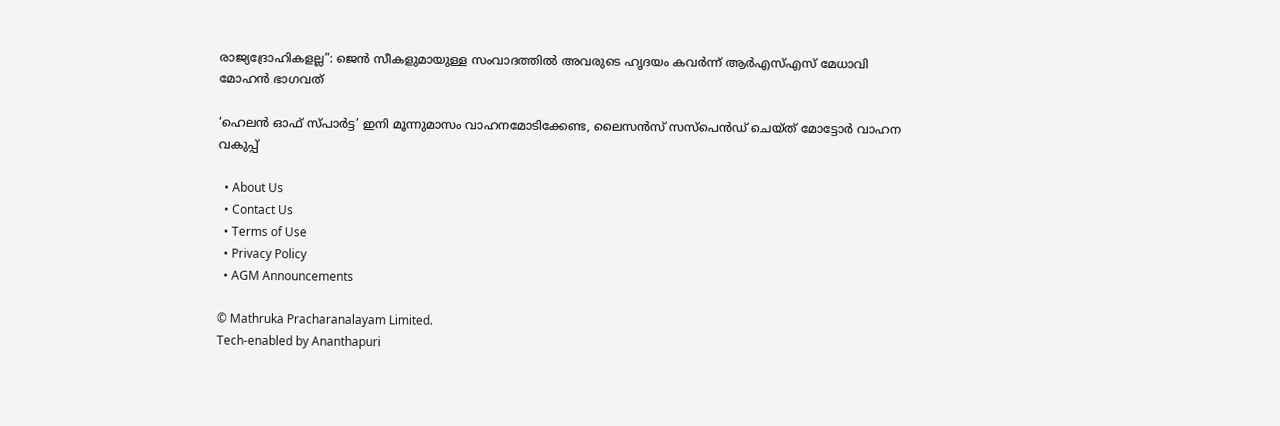രാജ്യദ്രോഹികളല്ല”: ജെന്‍ സീകളുമായുള്ള സംവാദത്തില്‍ അവരുടെ ഹൃദയം കവര്‍ന്ന് ആര്‍എസ്എസ് മേധാവി മോഹന്‍ ഭാഗവത്

‘ഹെലന്‍ ഓഫ് സ്പാര്‍ട്ട’ ഇനി മൂന്നുമാസം വാഹനമോടിക്കേണ്ട, ലൈസന്‍സ് സസ്‌പെന്‍ഡ് ചെയ്ത് മോട്ടോര്‍ വാഹന വകുപ്പ്

  • About Us
  • Contact Us
  • Terms of Use
  • Privacy Policy
  • AGM Announcements

© Mathruka Pracharanalayam Limited.
Tech-enabled by Ananthapuri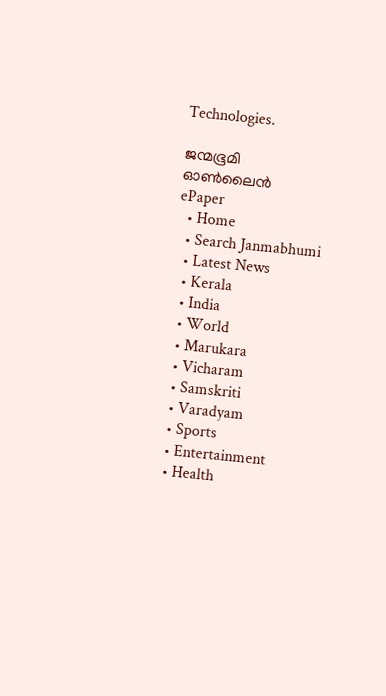Technologies.

ജന്മഭൂമി ഓണ്‍ലൈന്‍
ePaper
  • Home
  • Search Janmabhumi
  • Latest News
  • Kerala
  • India
  • World
  • Marukara
  • Vicharam
  • Samskriti
  • Varadyam
  • Sports
  • Entertainment
  • Health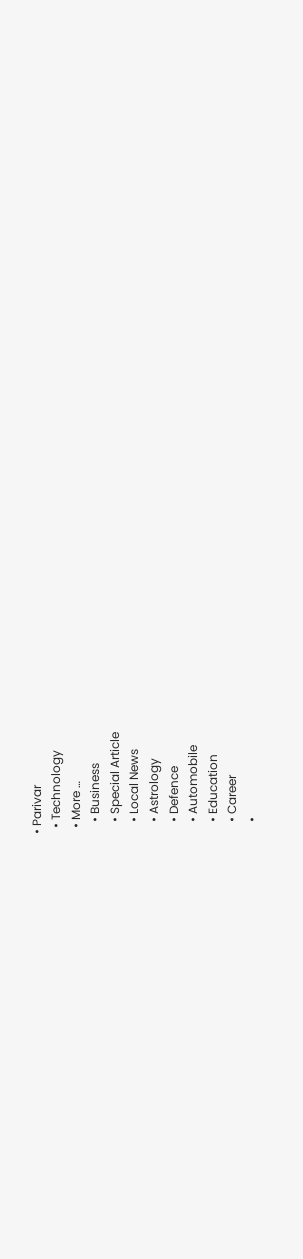• Parivar
  • Technology
  • More …
    • Business
    • Special Article
    • Local News
    • Astrology
    • Defence
    • Automobile
    • Education
    • Career
    •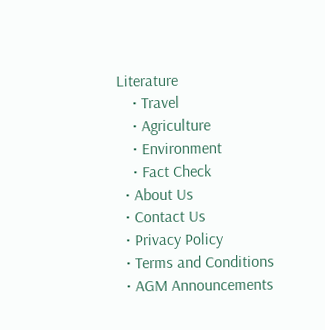Literature
    • Travel
    • Agriculture
    • Environment
    • Fact Check
  • About Us
  • Contact Us
  • Privacy Policy
  • Terms and Conditions
  • AGM Announcements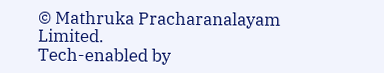© Mathruka Pracharanalayam Limited.
Tech-enabled by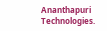Ananthapuri Technologies.